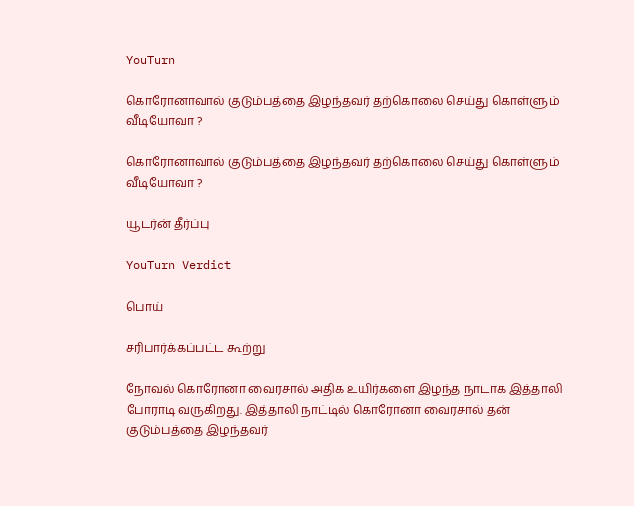YouTurn

கொரோனாவால் குடும்பத்தை இழந்தவர் தற்கொலை செய்து கொள்ளும் வீடியோவா ?

கொரோனாவால் குடும்பத்தை இழந்தவர் தற்கொலை செய்து கொள்ளும் வீடியோவா ?

யூடர்ன் தீர்ப்பு

YouTurn Verdict

பொய்

சரிபார்க்கப்பட்ட கூற்று

நோவல் கொரோனா வைரசால் அதிக உயிர்களை இழந்த நாடாக இத்தாலி போராடி வருகிறது. இத்தாலி நாட்டில் கொரோனா வைரசால் தன் குடும்பத்தை இழந்தவர்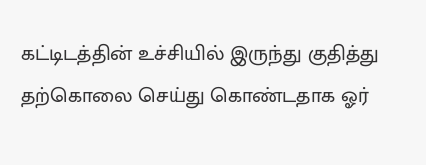கட்டிடத்தின் உச்சியில் இருந்து குதித்து தற்கொலை செய்து கொண்டதாக ஓர்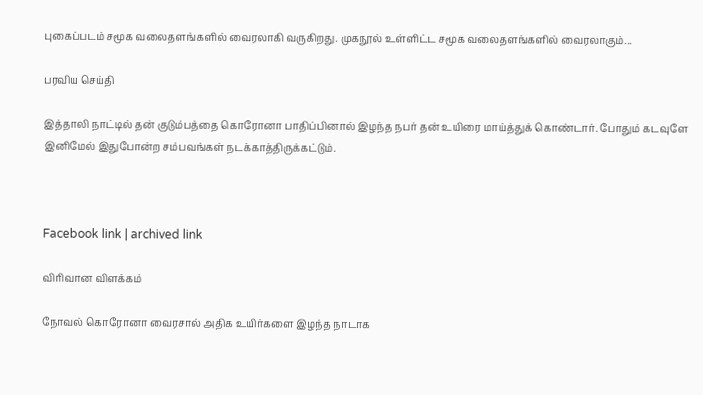புகைப்படம் சமூக வலைதளங்களில் வைரலாகி வருகிறது. முகநூல் உள்ளிட்ட சமூக வலைதளங்களில் வைரலாகும்...

பரவிய செய்தி

இத்தாலி நாட்டில் தன் குடும்பத்தை கொரோனா பாதிப்பினால் இழந்த நபர் தன் உயிரை மாய்த்துக் கொண்டார். போதும் கடவுளே இனிமேல் இதுபோன்ற சம்பவங்கள் நடக்காத்திருக்கட்டும்.



Facebook link | archived link

விரிவான விளக்கம்

நோவல் கொரோனா வைரசால் அதிக உயிர்களை இழந்த நாடாக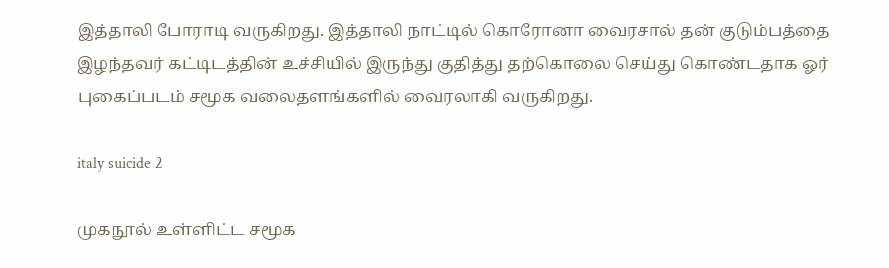இத்தாலி போராடி வருகிறது. இத்தாலி நாட்டில் கொரோனா வைரசால் தன் குடும்பத்தை இழந்தவர் கட்டிடத்தின் உச்சியில் இருந்து குதித்து தற்கொலை செய்து கொண்டதாக ஓர் புகைப்படம் சமூக வலைதளங்களில் வைரலாகி வருகிறது.

italy suicide 2

முகநூல் உள்ளிட்ட சமூக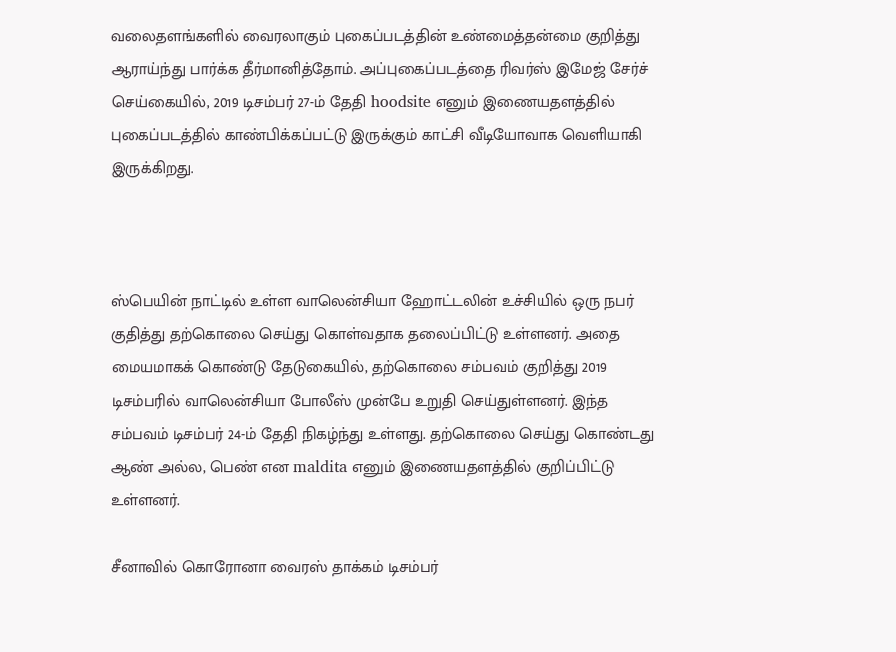வலைதளங்களில் வைரலாகும் புகைப்படத்தின் உண்மைத்தன்மை குறித்து ஆராய்ந்து பார்க்க தீர்மானித்தோம். அப்புகைப்படத்தை ரிவர்ஸ் இமேஜ் சேர்ச் செய்கையில், 2019 டிசம்பர் 27-ம் தேதி hoodsite எனும் இணையதளத்தில் புகைப்படத்தில் காண்பிக்கப்பட்டு இருக்கும் காட்சி வீடியோவாக வெளியாகி இருக்கிறது.



ஸ்பெயின் நாட்டில் உள்ள வாலென்சியா ஹோட்டலின் உச்சியில் ஒரு நபர் குதித்து தற்கொலை செய்து கொள்வதாக தலைப்பிட்டு உள்ளனர். அதை மையமாகக் கொண்டு தேடுகையில், தற்கொலை சம்பவம் குறித்து 2019 டிசம்பரில் வாலென்சியா போலீஸ் முன்பே உறுதி செய்துள்ளனர். இந்த சம்பவம் டிசம்பர் 24-ம் தேதி நிகழ்ந்து உள்ளது. தற்கொலை செய்து கொண்டது ஆண் அல்ல, பெண் என maldita எனும் இணையதளத்தில் குறிப்பிட்டு உள்ளனர்.

சீனாவில் கொரோனா வைரஸ் தாக்கம் டிசம்பர்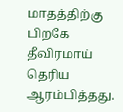மாதத்திற்கு பிறகே தீவிரமாய் தெரிய ஆரம்பித்தது.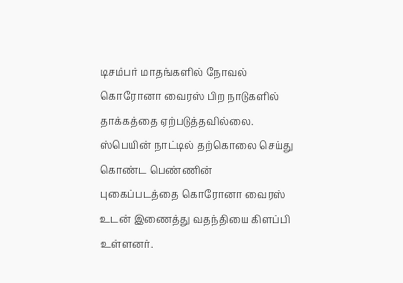டிசம்பர் மாதங்களில் நோவல் கொரோனா வைரஸ் பிற நாடுகளில் தாக்கத்தை ஏற்படுத்தவில்லை. ஸ்பெயின் நாட்டில் தற்கொலை செய்து கொண்ட பெண்ணின் புகைப்படத்தை கொரோனா வைரஸ் உடன் இணைத்து வதந்தியை கிளப்பி உள்ளனர்.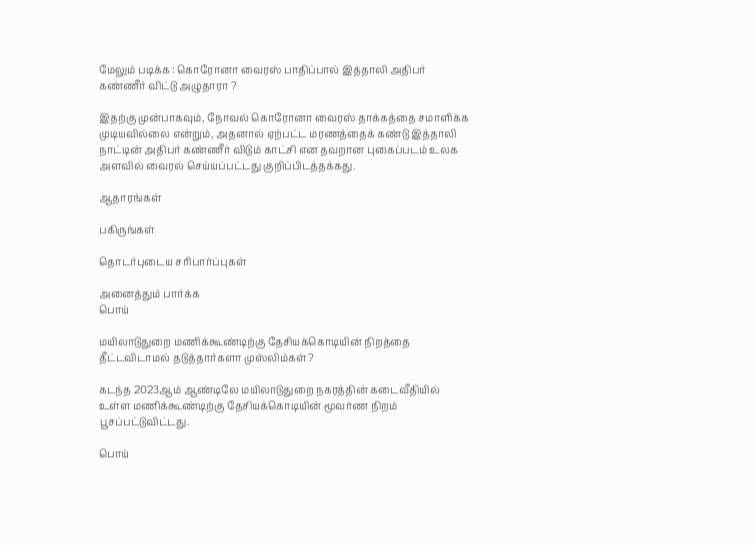மேலும் படிக்க : கொரோனா வைரஸ் பாதிப்பால் இத்தாலி அதிபர் கண்ணீர் விட்டு அழுதாரா ?

இதற்கு முன்பாகவும், நோவல் கொரோனா வைரஸ் தாக்கத்தை சமாளிக்க முடியவில்லை என்றும், அதனால் ஏற்பட்ட மரணத்தைக் கண்டு இத்தாலி நாட்டின் அதிபர் கண்ணீர் விடும் காட்சி என தவறான புகைப்படம் உலக அளவில் வைரல் செய்யப்பட்டது குறிப்பிடத்தக்கது.

ஆதாரங்கள்

பகிருங்கள்

தொடர்புடைய சரிபார்ப்புகள்

அனைத்தும் பார்க்க
பொய்

மயிலாடுதுறை மணிக்கூண்டிற்கு தேசியக்கொடியின் நிறத்தை தீட்டவிடாமல் தடுத்தார்களா முஸ்லிம்கள்?

கடந்த 2023ஆம் ஆண்டிலே மயிலாடுதுறை நகரத்தின் கடைவீதியில் உள்ள மணிக்கூண்டிற்கு தேசியக்கொடியின் மூவர்ண நிறம் பூசப்பட்டுவிட்டது.

பொய்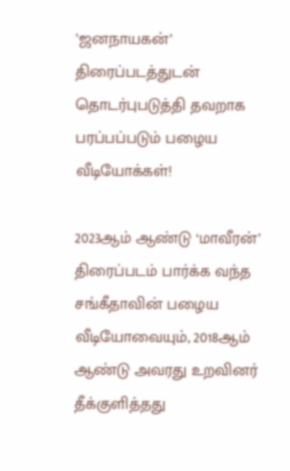’ஜனநாயகன்’ திரைப்படத்துடன் தொடர்புபடுத்தி தவறாக பரப்பப்படும் பழைய வீடியோக்கள்!

2023ஆம் ஆண்டு ‘மாவீரன்’ திரைப்படம் பார்க்க வந்த சங்கீதாவின் பழைய வீடியோவையும், 2018ஆம் ஆண்டு அவரது உறவினர் தீக்குளித்தது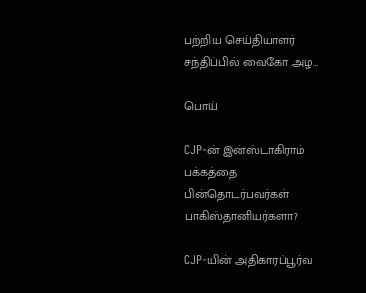பற்றிய செய்தியாளர் சந்திப்பில் வைகோ அழ…

பொய்

CJP-ன் இன்ஸ்டாகிராம் பக்கத்தை பின்தொடர்பவர்கள் பாகிஸ்தானியர்களா?

CJP-யின் அதிகாரப்பூர்வ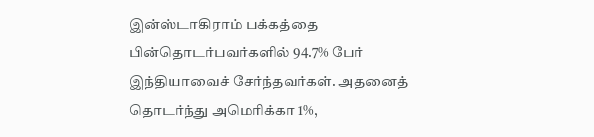இன்ஸ்டாகிராம் பக்கத்தை பின்தொடர்பவர்களில் 94.7% பேர் இந்தியாவைச் சேர்ந்தவர்கள். அதனைத் தொடர்ந்து அமெரிக்கா 1%,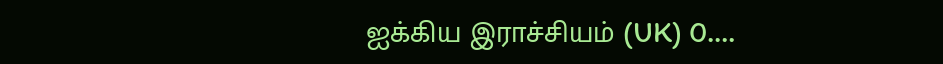ஐக்கிய இராச்சியம் (UK) 0.…